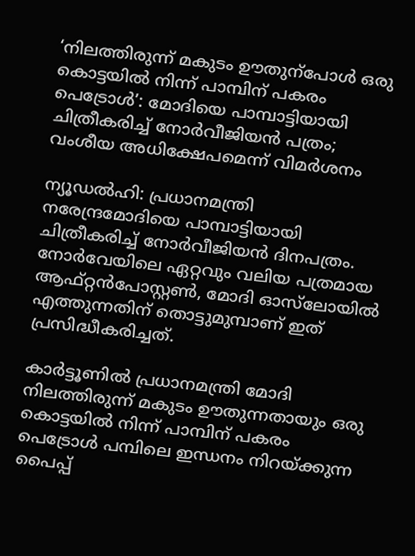‘നിലത്തിരുന്ന് മകുടം ഊതുന്പോൾ ഒരു കൊട്ടയിൽ നിന്ന് പാമ്പിന് പകരം പെട്രോൾ’: മോദിയെ പാമ്പാട്ടിയായി ചിത്രീകരിച്ച് നോർവീജിയൻ പത്രം; വംശീയ അധിക്ഷേപമെന്ന് വിമർശനം

ന്യൂഡൽഹി: പ്രധാനമന്ത്രി നരേന്ദ്രമോദിയെ പാമ്പാട്ടിയായി ചിത്രീകരിച്ച് നോർവീജിയൻ ദിനപത്രം. നോർവേയിലെ ഏറ്റവും വലിയ പത്രമായ ആഫ്റ്റൻപോസ്റ്റൺ, മോദി ഓസ്‌ലോയിൽ എത്തുന്നതിന് തൊട്ടുമുമ്പാണ് ഇത് പ്രസിദ്ധീകരിച്ചത്.

കാർട്ടൂണിൽ പ്രധാനമന്ത്രി മോദി നിലത്തിരുന്ന് മകുടം ഊതുന്നതായും ഒരു കൊട്ടയിൽ നിന്ന് പാമ്പിന് പകരം പെട്രോൾ പമ്പിലെ ഇന്ധനം നിറയ്ക്കുന്ന പൈപ്പ്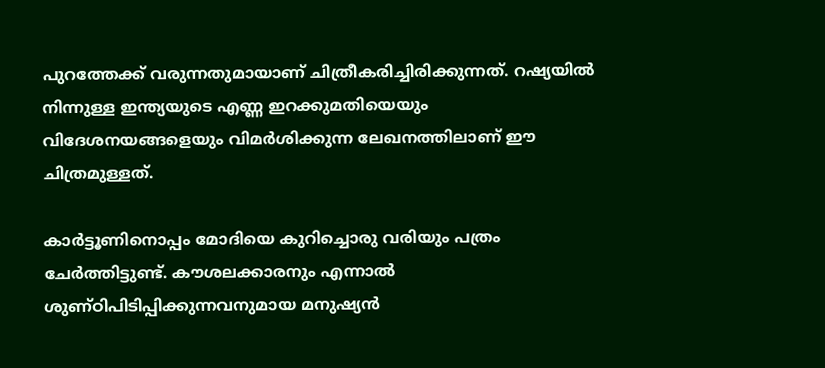പുറത്തേക്ക് വരുന്നതുമായാണ് ചിത്രീകരിച്ചിരിക്കുന്നത്. റഷ്യയിൽ നിന്നുള്ള ഇന്ത്യയുടെ എണ്ണ ഇറക്കുമതിയെയും വിദേശനയങ്ങളെയും വിമർശിക്കുന്ന ലേഖനത്തിലാണ് ഈ ചിത്രമുള്ളത്.

കാര്‍ട്ടൂണിനൊപ്പം മോദിയെ കുറിച്ചൊരു വരിയും പത്രം ചേര്‍ത്തിട്ടുണ്ട്. കൗശലക്കാരനും എന്നാൽ ശുണ്ഠിപിടിപ്പിക്കുന്നവനുമായ മനുഷ്യൻ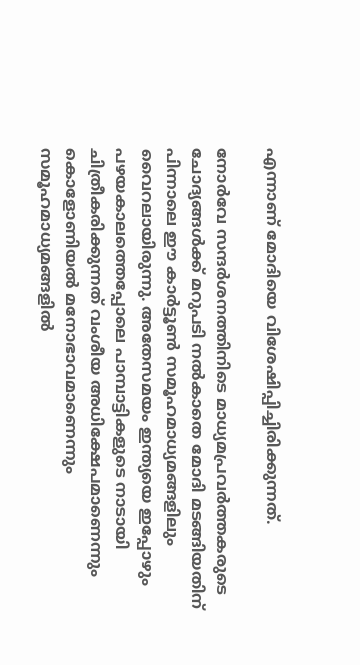എന്നാണ് മോദിയെ വിശേഷിപ്പിച്ചിരിക്കുന്നത്.

നോർവേ സന്ദർശനത്തിനിടെ മാധ്യമപ്രവർത്തകരുടെ ചോദ്യങ്ങൾക്ക് മറുപടി നൽകാതെ മോദി മടങ്ങിയതിന് പിന്നാലെ ഈ കാർട്ടൂൺ സമൂഹമാധ്യമങ്ങളിലും വൈറലായിരുന്നു. അതേസമയം ഇന്ത്യയെ ഇപ്പോഴും പഴയകാലത്തെപ്പോലെ പാമ്പാട്ടികളുടെ നാടായി ചിത്രീകരിക്കുന്നത് വംശീയ അധിക്ഷേപമാണെന്നും കൊളോണിയൽ മനോഭാവമാണെന്നും സമൂഹമാധ്യമങ്ങളിൽ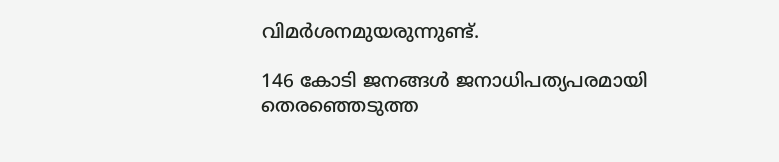വിമർശനമുയരുന്നുണ്ട്.

146 കോടി ജനങ്ങൾ ജനാധിപത്യപരമായി തെരഞ്ഞെടുത്ത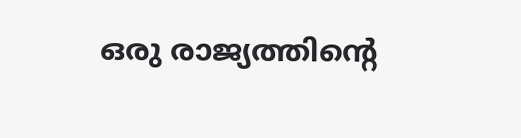ഒരു രാജ്യത്തിന്‍റെ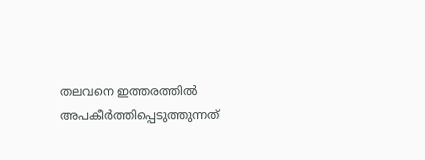തലവനെ ഇത്തരത്തിൽ അപകീർത്തിപ്പെടുത്തുന്നത്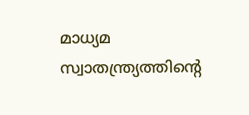മാധ്യമ സ്വാതന്ത്ര്യത്തിന്‍റെ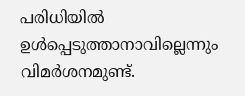പരിധിയിൽ ഉൾപ്പെടുത്താനാവില്ലെന്നും വിമർശനമുണ്ട്.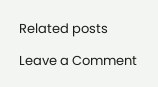Related posts

Leave a Comment